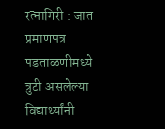रत्नागिरी : जात प्रमाणपत्र पडताळणीमध्ये त्रुटी असलेल्या विद्यार्थ्यांनी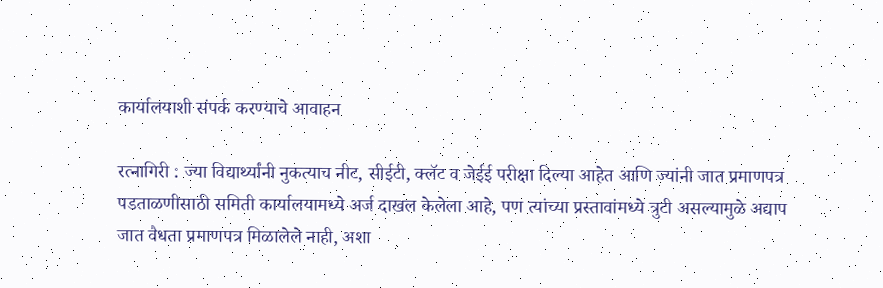कार्यालयाशी संपर्क करण्याचे आवाहन

रत्नागिरी : ज्या विद्यार्थ्यांनी नुकत्याच नीट, सीईटी, क्लॅट व जेईई परीक्षा दिल्या आहेत आणि ज्यांनी जात प्रमाणपत्र पडताळणीसाठी समिती कार्यालयामध्ये अर्ज दाखल केलेला आहे, पण त्यांच्या प्रस्तावांमध्ये त्रुटी असल्यामुळे अद्याप जात वैधता प्रमाणपत्र मिळालेले नाही, अशा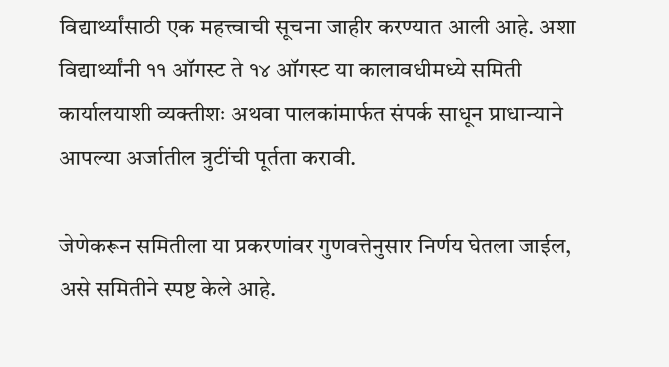विद्यार्थ्यांसाठी एक महत्त्वाची सूचना जाहीर करण्यात आली आहे. अशा विद्यार्थ्यांनी ११ ऑगस्ट ते १४ ऑगस्ट या कालावधीमध्ये समिती कार्यालयाशी व्यक्तीशः अथवा पालकांमार्फत संपर्क साधून प्राधान्याने आपल्या अर्जातील त्रुटींची पूर्तता करावी.

जेणेकरून समितीला या प्रकरणांवर गुणवत्तेनुसार निर्णय घेतला जाईल, असे समितीने स्पष्ट केले आहे.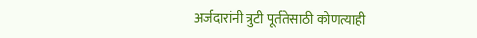अर्जदारांनी त्रुटी पूर्ततेसाठी कोणत्याही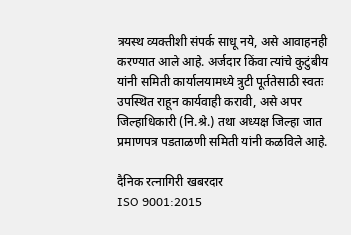त्रयस्थ व्यक्तीशी संपर्क साधू नये, असे आवाहनही करण्यात आले आहे. अर्जदार किंवा त्यांचे कुटुंबीय यांनी समिती कार्यालयामध्ये त्रुटी पूर्ततेसाठी स्वतः उपस्थित राहून कार्यवाही करावी, असे अपर जिल्हाधिकारी (नि.श्रे.) तथा अध्यक्ष जिल्हा जात प्रमाणपत्र पडताळणी समिती यांनी कळविले आहे.

दैनिक रत्नागिरी खबरदार
ISO 9001:2015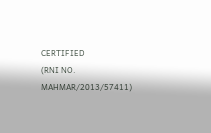CERTIFIED
(RNI NO. MAHMAR/2013/57411)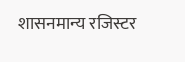शासनमान्य रजिस्टर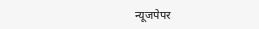न्यूजपेपर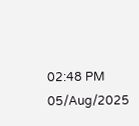02:48 PM 05/Aug/2025